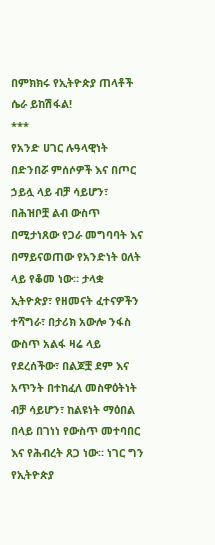በምክክሩ የኢትዮጵያ ጠላቶች ሴራ ይከሽፋል!
***
የአንድ ሀገር ሉዓላዊነት በድንበሯ ምሰሶዎች እና በጦር ኃይሏ ላይ ብቻ ሳይሆን፣ በሕዝቦቿ ልብ ውስጥ በሚታነጸው የጋራ መግባባት እና በማይናወጠው የአንድነት ዐለት ላይ የቆመ ነው። ታላቋ ኢትዮጵያ፣ የዘመናት ፈተናዎችን ተሻግራ፣ በታሪክ አውሎ ንፋስ ውስጥ አልፋ ዛሬ ላይ የደረሰችው፣ በልጆቿ ደም እና አጥንት በተከፈለ መስዋዕትነት ብቻ ሳይሆን፣ ከልዩነት ማዕበል በላይ በገነነ የውስጥ መተባበር እና የሕብረት ጸጋ ነው። ነገር ግን የኢትዮጵያ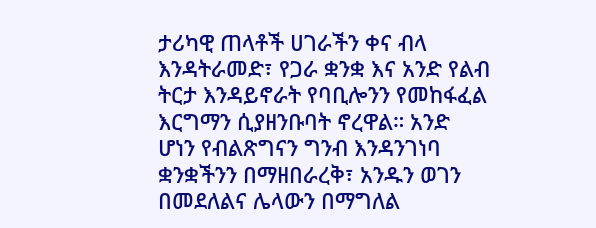ታሪካዊ ጠላቶች ሀገራችን ቀና ብላ እንዳትራመድ፣ የጋራ ቋንቋ እና አንድ የልብ ትርታ እንዳይኖራት የባቢሎንን የመከፋፈል እርግማን ሲያዘንቡባት ኖረዋል። አንድ ሆነን የብልጽግናን ግንብ እንዳንገነባ ቋንቋችንን በማዘበራረቅ፣ አንዱን ወገን በመደለልና ሌላውን በማግለል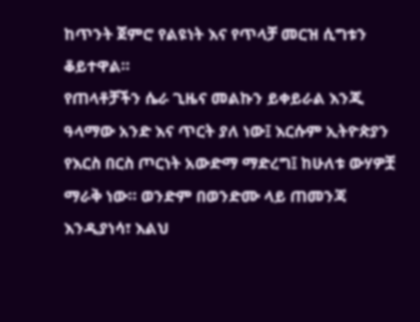ከጥንት ጀምሮ የልዩነት እና የጥላቻ መርዝ ሲግቱን ቆይተዋል።
የጠላቶቻችን ሴራ ጊዜና መልኩን ይቀይራል እንጂ ዓላማው አንድ እና ጥርት ያለ ነው፤ እርሱም ኢትዮጵያን የእርስ በርስ ጦርነት አውድማ ማድረግ፤ ከሁለቱ ውሃዎቿ ማራቅ ነው። ወንድም በወንድሙ ላይ ጠመንጃ እንዲያነሳ፣ እልህ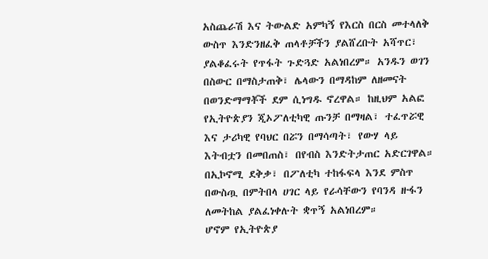አስጨራሽ እና ትውልድ አምካኝ የእርስ በርስ መተላለቅ ውስጥ እንድንዘፈቅ ጠላቶቻችን ያልሸረቡት አሻጥር፣ ያልቆፈሩት የጥፋት ጉድጓድ አልነበረም። አንዱን ወገን በስውር በማስታጠቅ፣ ሌላውን በማዳከም ለዘመናት በወንድማማቾች ደም ሲነግዱ ኖረዋል። ከዚህም አልፎ የኢትዮጵያን ጂኦፖለቲካዊ ጡንቻ በማዛል፣ ተፈጥሯዊ እና ታሪካዊ የባህር በሯን በማሳጣት፣ የውሃ ላይ እትብቷን በመበጠስ፣ በየብስ እንድትታጠር አድርገዋል። በኢኮኖሚ ደቅቃ፣ በፖለቲካ ተከፋፍላ እንደ ምስጥ በውስጧ በምትበላ ሀገር ላይ የራሳቸውን የባንዳ ዙፋን ለመትከል ያልፈነቀሉት ቋጥኝ አልነበረም።
ሆኖም የኢትዮጵያ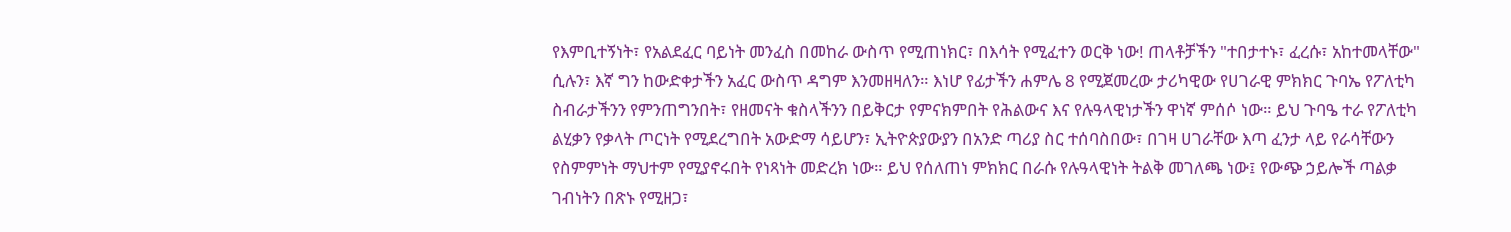የእምቢተኝነት፣ የአልደፈር ባይነት መንፈስ በመከራ ውስጥ የሚጠነክር፣ በእሳት የሚፈተን ወርቅ ነው! ጠላቶቻችን "ተበታተኑ፣ ፈረሱ፣ አከተመላቸው" ሲሉን፣ እኛ ግን ከውድቀታችን አፈር ውስጥ ዳግም እንመዘዛለን። እነሆ የፊታችን ሐምሌ 8 የሚጀመረው ታሪካዊው የሀገራዊ ምክክር ጉባኤ የፖለቲካ ስብራታችንን የምንጠግንበት፣ የዘመናት ቁስላችንን በይቅርታ የምናክምበት የሕልውና እና የሉዓላዊነታችን ዋነኛ ምሰሶ ነው። ይህ ጉባዔ ተራ የፖለቲካ ልሂቃን የቃላት ጦርነት የሚደረግበት አውድማ ሳይሆን፣ ኢትዮጵያውያን በአንድ ጣሪያ ስር ተሰባስበው፣ በገዛ ሀገራቸው እጣ ፈንታ ላይ የራሳቸውን የስምምነት ማህተም የሚያኖሩበት የነጻነት መድረክ ነው። ይህ የሰለጠነ ምክክር በራሱ የሉዓላዊነት ትልቅ መገለጫ ነው፤ የውጭ ኃይሎች ጣልቃ ገብነትን በጽኑ የሚዘጋ፣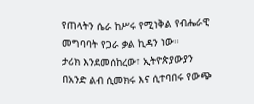የጠላትን ሴራ ከሥሩ የሚነቅል የብሔራዊ መግባባት የጋራ ቃል ኪዳን ነው።
ታሪክ እንደመሰከረው፣ ኢትዮጵያውያን በአንድ ልብ ሲመክሩ እና ሲተባበሩ የውጭ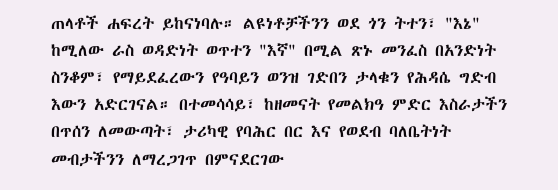ጠላቶች ሐፍረት ይከናነባሉ። ልዩነቶቻችንን ወደ ጎን ትተን፣ "እኔ" ከሚለው ራስ ወዳድነት ወጥተን "እኛ" በሚል ጽኑ መንፈስ በአንድነት ስንቆም፣ የማይደፈረውን የዓባይን ወንዝ ገድበን ታላቁን የሕዳሴ ግድብ እውን አድርገናል። በተመሳሳይ፣ ከዘመናት የመልክዓ ምድር እስራታችን በጥሰን ለመውጣት፣ ታሪካዊ የባሕር በር እና የወደብ ባለቤትነት መብታችንን ለማረጋገጥ በምናደርገው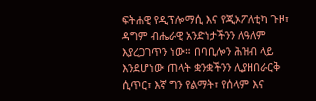ፍትሐዊ የዲፕሎማሲ እና የጂኦፖለቲካ ጉዞ፣ ዳግም ብሔራዊ አንድነታችንን ለዓለም እያረጋገጥን ነው። በባቢሎን ሕዝብ ላይ እንደሆነው ጠላት ቋንቋችንን ሊያዘበራርቅ ሲጥር፣ እኛ ግን የልማት፣ የሰላም እና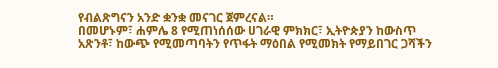የብልጽግናን አንድ ቋንቋ መናገር ጀምረናል።
በመሆኑም፣ ሐምሌ 8 የሚጠነሰሰው ሀገራዊ ምክክር፣ ኢትዮጵያን ከውስጥ አጽንቶ፣ ከውጭ የሚመጣባትን የጥፋት ማዕበል የሚመክት የማይበገር ጋሻችን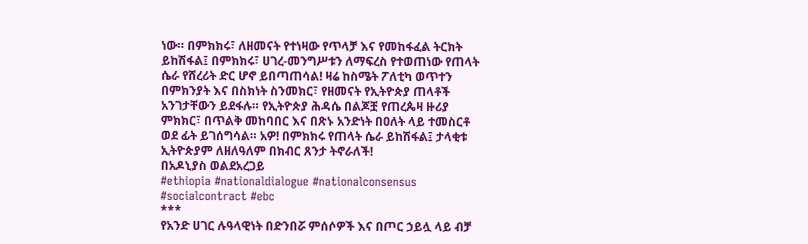ነው። በምክክሩ፣ ለዘመናት የተነዛው የጥላቻ እና የመከፋፈል ትርክት ይከሽፋል፤ በምክክሩ፣ ሀገረ-መንግሥቱን ለማፍረስ የተወጠነው የጠላት ሴራ የሸረሪት ድር ሆኖ ይበጣጠሳል! ዛሬ ከስሜት ፖለቲካ ወጥተን በምክንያት እና በስክነት ስንመክር፣ የዘመናት የኢትዮጵያ ጠላቶች አንገታቸውን ይደፋሉ። የኢትዮጵያ ሕዳሴ በልጆቿ የጠረጴዛ ዙሪያ ምክክር፣ በጥልቅ መከባበር እና በጽኑ አንድነት በዐለት ላይ ተመስርቶ ወደ ፊት ይገሰግሳል። አዎ! በምክክሩ የጠላት ሴራ ይከሽፋል፤ ታላቂቱ ኢትዮጵያም ለዘለዓለም በክብር ጸንታ ትኖራለች!
በአዶኒያስ ወልደአረጋይ
#ethiopia #nationaldialogue #nationalconsensus #socialcontract #ebc
***
የአንድ ሀገር ሉዓላዊነት በድንበሯ ምሰሶዎች እና በጦር ኃይሏ ላይ ብቻ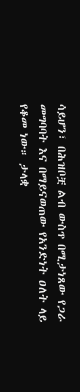ሳይሆን፣ በሕዝቦቿ ልብ ውስጥ በሚታነጸው የጋራ መግባባት እና በማይናወጠው የአንድነት ዐለት ላይ የቆመ ነው። ታላቋ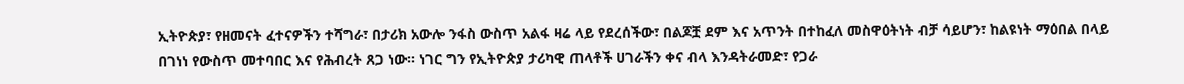ኢትዮጵያ፣ የዘመናት ፈተናዎችን ተሻግራ፣ በታሪክ አውሎ ንፋስ ውስጥ አልፋ ዛሬ ላይ የደረሰችው፣ በልጆቿ ደም እና አጥንት በተከፈለ መስዋዕትነት ብቻ ሳይሆን፣ ከልዩነት ማዕበል በላይ በገነነ የውስጥ መተባበር እና የሕብረት ጸጋ ነው። ነገር ግን የኢትዮጵያ ታሪካዊ ጠላቶች ሀገራችን ቀና ብላ እንዳትራመድ፣ የጋራ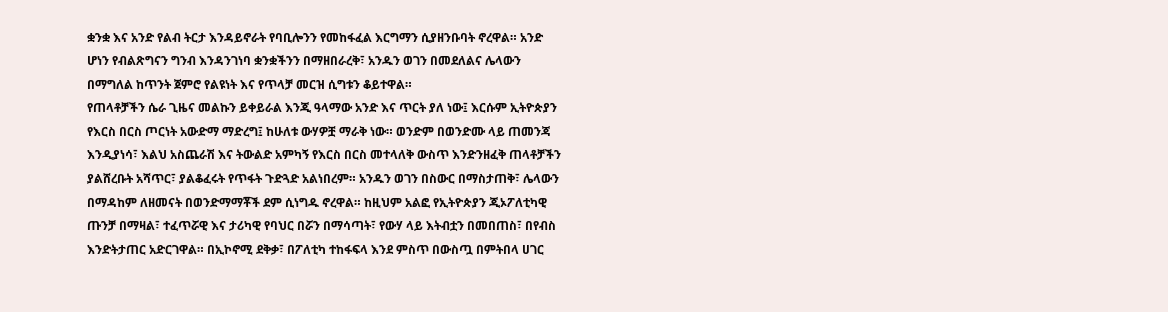ቋንቋ እና አንድ የልብ ትርታ እንዳይኖራት የባቢሎንን የመከፋፈል እርግማን ሲያዘንቡባት ኖረዋል። አንድ ሆነን የብልጽግናን ግንብ እንዳንገነባ ቋንቋችንን በማዘበራረቅ፣ አንዱን ወገን በመደለልና ሌላውን በማግለል ከጥንት ጀምሮ የልዩነት እና የጥላቻ መርዝ ሲግቱን ቆይተዋል።
የጠላቶቻችን ሴራ ጊዜና መልኩን ይቀይራል እንጂ ዓላማው አንድ እና ጥርት ያለ ነው፤ እርሱም ኢትዮጵያን የእርስ በርስ ጦርነት አውድማ ማድረግ፤ ከሁለቱ ውሃዎቿ ማራቅ ነው። ወንድም በወንድሙ ላይ ጠመንጃ እንዲያነሳ፣ እልህ አስጨራሽ እና ትውልድ አምካኝ የእርስ በርስ መተላለቅ ውስጥ እንድንዘፈቅ ጠላቶቻችን ያልሸረቡት አሻጥር፣ ያልቆፈሩት የጥፋት ጉድጓድ አልነበረም። አንዱን ወገን በስውር በማስታጠቅ፣ ሌላውን በማዳከም ለዘመናት በወንድማማቾች ደም ሲነግዱ ኖረዋል። ከዚህም አልፎ የኢትዮጵያን ጂኦፖለቲካዊ ጡንቻ በማዛል፣ ተፈጥሯዊ እና ታሪካዊ የባህር በሯን በማሳጣት፣ የውሃ ላይ እትብቷን በመበጠስ፣ በየብስ እንድትታጠር አድርገዋል። በኢኮኖሚ ደቅቃ፣ በፖለቲካ ተከፋፍላ እንደ ምስጥ በውስጧ በምትበላ ሀገር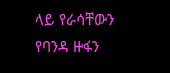ላይ የራሳቸውን የባንዳ ዙፋን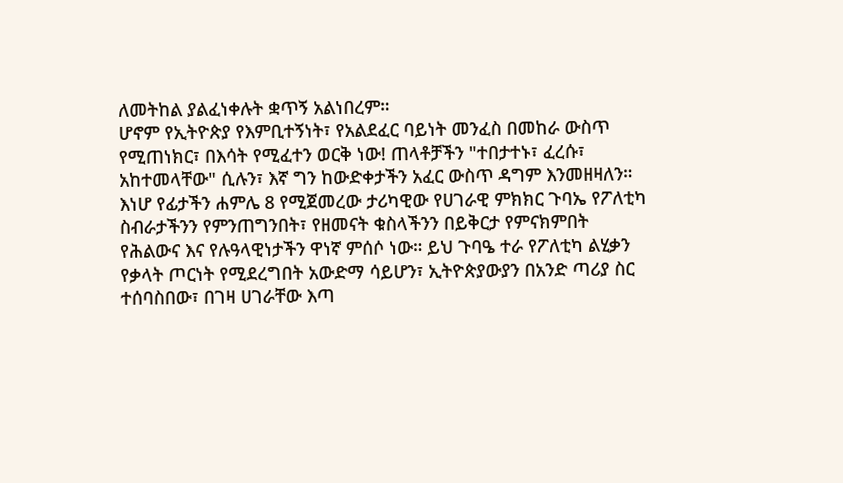ለመትከል ያልፈነቀሉት ቋጥኝ አልነበረም።
ሆኖም የኢትዮጵያ የእምቢተኝነት፣ የአልደፈር ባይነት መንፈስ በመከራ ውስጥ የሚጠነክር፣ በእሳት የሚፈተን ወርቅ ነው! ጠላቶቻችን "ተበታተኑ፣ ፈረሱ፣ አከተመላቸው" ሲሉን፣ እኛ ግን ከውድቀታችን አፈር ውስጥ ዳግም እንመዘዛለን። እነሆ የፊታችን ሐምሌ 8 የሚጀመረው ታሪካዊው የሀገራዊ ምክክር ጉባኤ የፖለቲካ ስብራታችንን የምንጠግንበት፣ የዘመናት ቁስላችንን በይቅርታ የምናክምበት የሕልውና እና የሉዓላዊነታችን ዋነኛ ምሰሶ ነው። ይህ ጉባዔ ተራ የፖለቲካ ልሂቃን የቃላት ጦርነት የሚደረግበት አውድማ ሳይሆን፣ ኢትዮጵያውያን በአንድ ጣሪያ ስር ተሰባስበው፣ በገዛ ሀገራቸው እጣ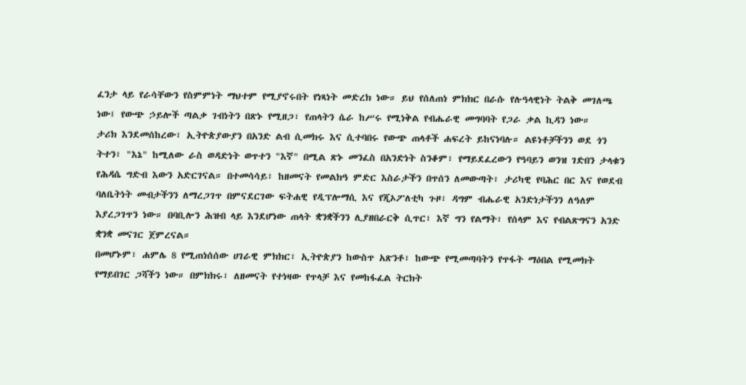ፈንታ ላይ የራሳቸውን የስምምነት ማህተም የሚያኖሩበት የነጻነት መድረክ ነው። ይህ የሰለጠነ ምክክር በራሱ የሉዓላዊነት ትልቅ መገለጫ ነው፤ የውጭ ኃይሎች ጣልቃ ገብነትን በጽኑ የሚዘጋ፣ የጠላትን ሴራ ከሥሩ የሚነቅል የብሔራዊ መግባባት የጋራ ቃል ኪዳን ነው።
ታሪክ እንደመሰከረው፣ ኢትዮጵያውያን በአንድ ልብ ሲመክሩ እና ሲተባበሩ የውጭ ጠላቶች ሐፍረት ይከናነባሉ። ልዩነቶቻችንን ወደ ጎን ትተን፣ "እኔ" ከሚለው ራስ ወዳድነት ወጥተን "እኛ" በሚል ጽኑ መንፈስ በአንድነት ስንቆም፣ የማይደፈረውን የዓባይን ወንዝ ገድበን ታላቁን የሕዳሴ ግድብ እውን አድርገናል። በተመሳሳይ፣ ከዘመናት የመልክዓ ምድር እስራታችን በጥሰን ለመውጣት፣ ታሪካዊ የባሕር በር እና የወደብ ባለቤትነት መብታችንን ለማረጋገጥ በምናደርገው ፍትሐዊ የዲፕሎማሲ እና የጂኦፖለቲካ ጉዞ፣ ዳግም ብሔራዊ አንድነታችንን ለዓለም እያረጋገጥን ነው። በባቢሎን ሕዝብ ላይ እንደሆነው ጠላት ቋንቋችንን ሊያዘበራርቅ ሲጥር፣ እኛ ግን የልማት፣ የሰላም እና የብልጽግናን አንድ ቋንቋ መናገር ጀምረናል።
በመሆኑም፣ ሐምሌ 8 የሚጠነሰሰው ሀገራዊ ምክክር፣ ኢትዮጵያን ከውስጥ አጽንቶ፣ ከውጭ የሚመጣባትን የጥፋት ማዕበል የሚመክት የማይበገር ጋሻችን ነው። በምክክሩ፣ ለዘመናት የተነዛው የጥላቻ እና የመከፋፈል ትርክት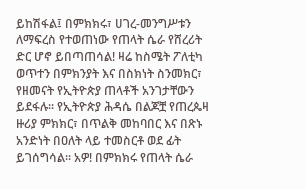ይከሽፋል፤ በምክክሩ፣ ሀገረ-መንግሥቱን ለማፍረስ የተወጠነው የጠላት ሴራ የሸረሪት ድር ሆኖ ይበጣጠሳል! ዛሬ ከስሜት ፖለቲካ ወጥተን በምክንያት እና በስክነት ስንመክር፣ የዘመናት የኢትዮጵያ ጠላቶች አንገታቸውን ይደፋሉ። የኢትዮጵያ ሕዳሴ በልጆቿ የጠረጴዛ ዙሪያ ምክክር፣ በጥልቅ መከባበር እና በጽኑ አንድነት በዐለት ላይ ተመስርቶ ወደ ፊት ይገሰግሳል። አዎ! በምክክሩ የጠላት ሴራ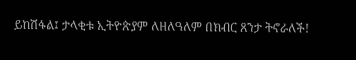ይከሽፋል፤ ታላቂቱ ኢትዮጵያም ለዘለዓለም በክብር ጸንታ ትኖራለች!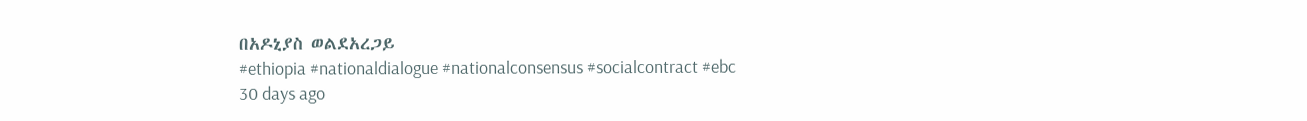በአዶኒያስ ወልደአረጋይ
#ethiopia #nationaldialogue #nationalconsensus #socialcontract #ebc
30 days ago